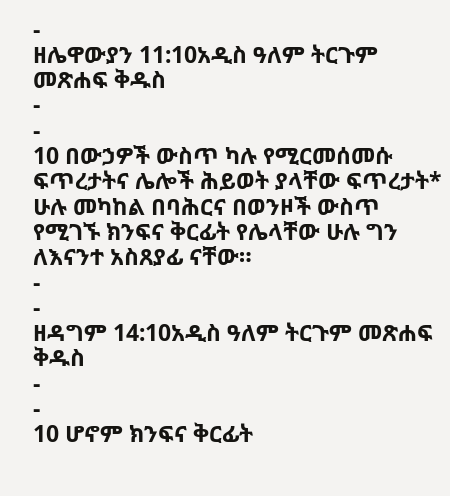-
ዘሌዋውያን 11:10አዲስ ዓለም ትርጉም መጽሐፍ ቅዱስ
-
-
10 በውኃዎች ውስጥ ካሉ የሚርመሰመሱ ፍጥረታትና ሌሎች ሕይወት ያላቸው ፍጥረታት* ሁሉ መካከል በባሕርና በወንዞች ውስጥ የሚገኙ ክንፍና ቅርፊት የሌላቸው ሁሉ ግን ለእናንተ አስጸያፊ ናቸው።
-
-
ዘዳግም 14:10አዲስ ዓለም ትርጉም መጽሐፍ ቅዱስ
-
-
10 ሆኖም ክንፍና ቅርፊት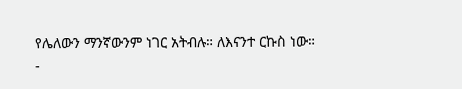የሌለውን ማንኛውንም ነገር አትብሉ። ለእናንተ ርኩስ ነው።
-